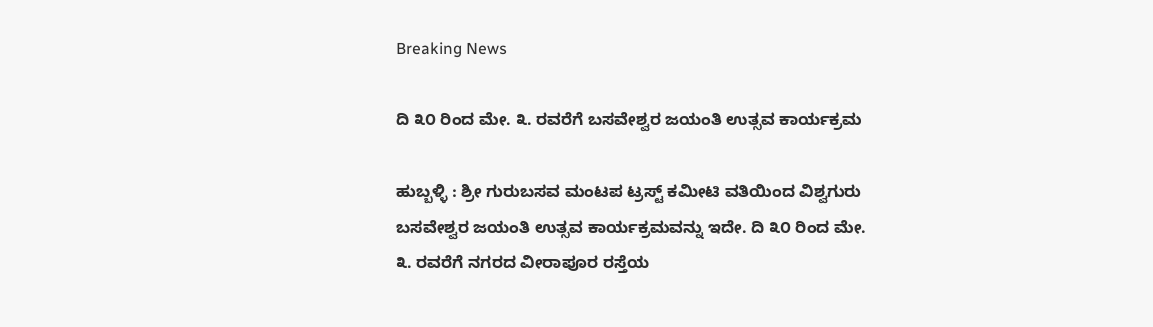Breaking News

ದಿ‌ ೩೦ ರಿಂದ ಮೇ. ೩. ರವರೆಗೆ ಬಸವೇಶ್ವರ ಜಯಂತಿ ಉತ್ಸವ ಕಾರ್ಯಕ್ರಮ

ಹುಬ್ಬಳ್ಳಿ : ಶ್ರೀ ಗುರುಬಸವ ಮಂಟಪ ಟ್ರಸ್ಟ್ ಕಮೀಟಿ ವತಿಯಿಂದ ವಿಶ್ವಗುರು ಬಸವೇಶ್ವರ ಜಯಂತಿ ಉತ್ಸವ ಕಾರ್ಯಕ್ರಮವನ್ನು ಇದೇ. ದಿ‌ ೩೦ ರಿಂದ ಮೇ. ೩. ರವರೆಗೆ ನಗರದ ವೀರಾಪೂರ ರಸ್ತೆಯ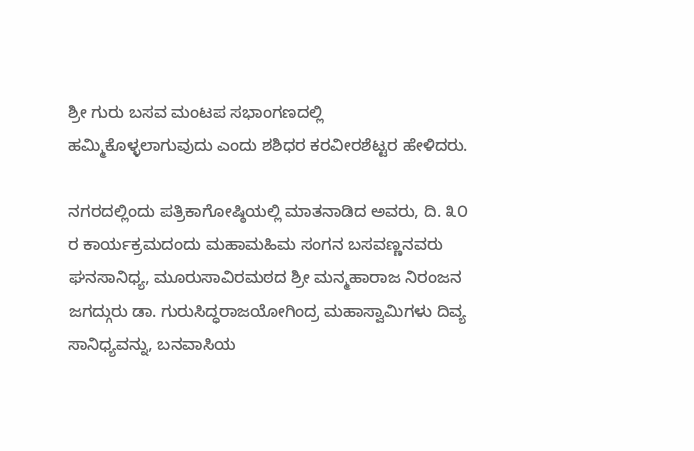ಶ್ರೀ ಗುರು ಬಸವ ಮಂಟಪ ಸಭಾಂಗಣದಲ್ಲಿ ಹಮ್ಮಿಕೊಳ್ಳಲಾಗುವುದು ಎಂದು ಶಶಿಧರ ಕರವೀರಶೆಟ್ಟರ ಹೇಳಿದರು.

ನಗರದಲ್ಲಿಂದು ಪತ್ರಿಕಾಗೋಷ್ಠಿಯಲ್ಲಿ ಮಾತನಾಡಿದ ಅವರು, ದಿ. ೩೦ ರ ಕಾರ್ಯಕ್ರಮದಂದು ಮಹಾಮಹಿಮ ಸಂಗನ ಬಸವಣ್ಣನವರು ಘನಸಾನಿಧ್ಯ, ಮೂರುಸಾವಿರಮಠದ ಶ್ರೀ ಮನ್ಮಹಾರಾಜ ನಿರಂಜನ ಜಗದ್ಗುರು ಡಾ. ಗುರುಸಿದ್ಧರಾಜಯೋಗಿಂದ್ರ ಮಹಾಸ್ವಾಮಿಗಳು ದಿವ್ಯ ಸಾನಿಧ್ಯವನ್ನು, ಬನವಾಸಿಯ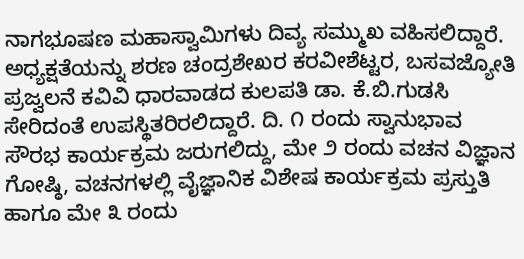ನಾಗಭೂಷಣ ಮಹಾಸ್ವಾಮಿಗಳು ದಿವ್ಯ ಸಮ್ಮುಖ ವಹಿಸಲಿದ್ದಾರೆ. ಅಧ್ಯಕ್ಷತೆಯನ್ನು ಶರಣ ಚಂದ್ರಶೇಖರ ಕರವೀಶೆಟ್ಟರ, ಬಸವಜ್ಯೋತಿ ಪ್ರಜ್ವಲನೆ ಕವಿವಿ ಧಾರವಾಡದ ಕುಲಪತಿ ಡಾ. ಕೆ.ಬಿ.ಗುಡಸಿ ಸೇರಿದಂತೆ ಉಪಸ್ಥಿತರಿರಲಿದ್ದಾರೆ. ದಿ. ೧ ರಂದು ಸ್ವಾನುಭಾವ ಸೌರಭ ಕಾರ್ಯಕ್ರಮ ಜರುಗಲಿದ್ದು, ಮೇ ೨ ರಂದು ವಚನ ವಿಜ್ಞಾನ ಗೋಷ್ಠಿ, ವಚನಗಳಲ್ಲಿ ವೈಜ್ಞಾನಿಕ ವಿಶೇಷ ಕಾರ್ಯಕ್ರಮ ಪ್ರಸ್ತುತಿ ಹಾಗೂ ಮೇ ೩ ರಂದು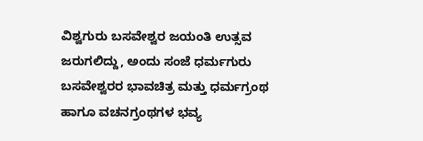ವಿಶ್ವಗುರು ಬಸವೇಶ್ವರ ಜಯಂತಿ ಉತ್ಸವ ಜರುಗಲಿದ್ದು, ಅಂದು ಸಂಜೆ ಧರ್ಮಗುರು ಬಸವೇಶ್ವರರ ಭಾವಚಿತ್ರ ಮತ್ತು ಧರ್ಮಗ್ರಂಥ ಹಾಗೂ ವಚನಗ್ರಂಥಗಳ ಭವ್ಯ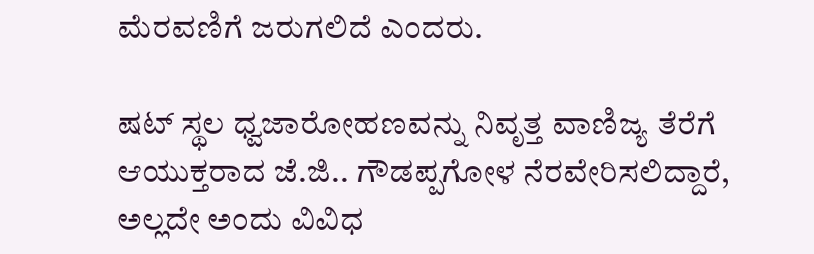ಮೆರವಣಿಗೆ ಜರುಗಲಿದೆ ಎಂದರು.

ಷಟ್ ಸ್ಥಲ ಧ್ವಜಾರೋಹಣವನ್ನು ನಿವೃತ್ತ ವಾಣಿಜ್ಯ ತೆರೆಗೆ ಆಯುಕ್ತರಾದ ಜೆ.ಜಿ.. ಗೌಡಪ್ಪಗೋಳ ನೆರವೇರಿಸಲಿದ್ದಾರೆ, ಅಲ್ಲದೇ ಅಂದು ವಿವಿಧ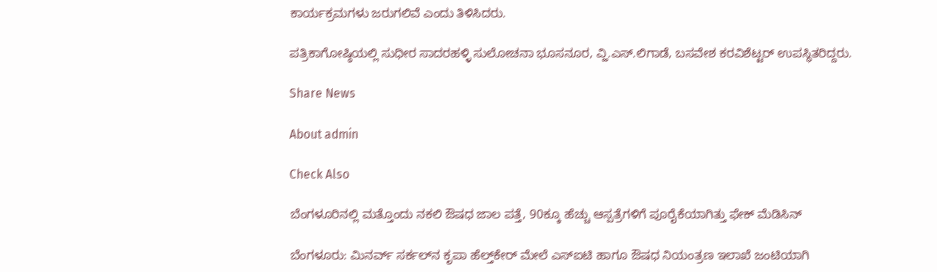ಕಾರ್ಯಕ್ರಮಗಳು ಜರುಗಲಿವೆ ಎಂದು ತಿಳಿಸಿದರು.

ಪತ್ರಿಕಾಗೋಷ್ಠಿಯಲ್ಲಿ ಸುಧೀರ ಸಾದರಹಳ್ಳಿ ಸುಲೋಚನಾ ಭೂಸನೂರ, ವ್ಹಿ.ಎಸ್.ಲಿಗಾಡೆ, ಬಸವೇಶ ಕರವಿಶೆಟ್ಟರ್ ಉಪಸ್ಥಿತರಿದ್ದರು.

Share News

About admin

Check Also

ಬೆಂಗಳೂರಿನಲ್ಲಿ ಮತ್ತೊಂದು ನಕಲಿ ಔಷಧ ಜಾಲ ಪತ್ತೆ, 90ಕ್ಕೂ ಹೆಚ್ಚು ಆಸ್ಪತ್ರೆಗಳಿಗೆ ಪೂರೈಕೆಯಾಗಿತ್ತು ಫೇಕ್ ಮೆಡಿಸಿನ್

ಬೆಂಗಳೂರು: ಮಿನರ್ವ್ ಸರ್ಕಲ್‌ನ ಕೃಪಾ ಹೆಲ್ತ್‌ಕೇರ್‌ ಮೇಲೆ ಎಸ್‌ಐಟಿ ಹಾಗೂ ಔಷಧ ನಿಯಂತ್ರಣ ಇಲಾಖೆ ಜಂಟಿಯಾಗಿ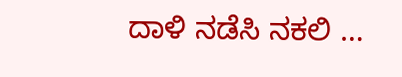ದಾಳಿ ನಡೆಸಿ ನಕಲಿ …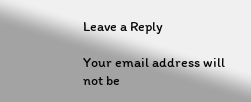Leave a Reply

Your email address will not be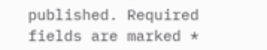published. Required fields are marked *